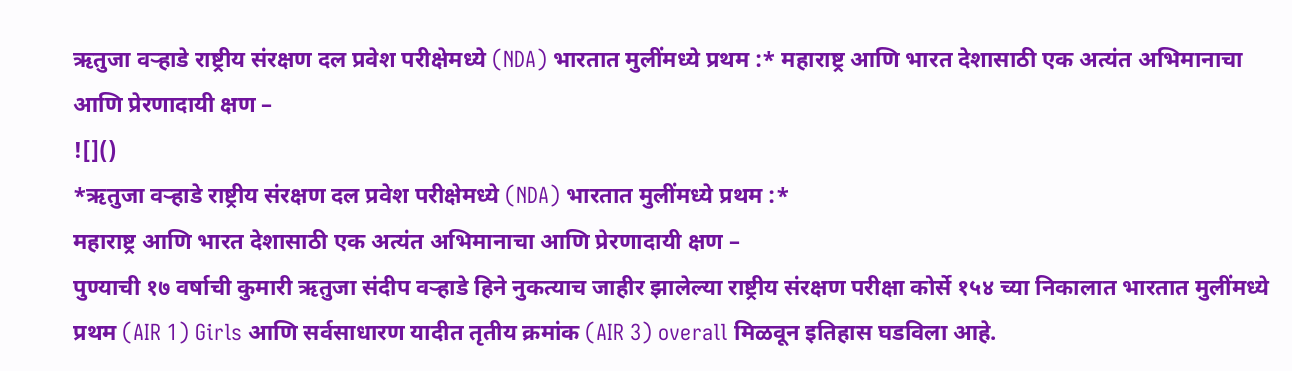ऋतुजा वऱ्हाडे राष्ट्रीय संरक्षण दल प्रवेश परीक्षेमध्ये (NDA) भारतात मुलींमध्ये प्रथम :* महाराष्ट्र आणि भारत देशासाठी एक अत्यंत अभिमानाचा आणि प्रेरणादायी क्षण –
![]()
*ऋतुजा वऱ्हाडे राष्ट्रीय संरक्षण दल प्रवेश परीक्षेमध्ये (NDA) भारतात मुलींमध्ये प्रथम :*
महाराष्ट्र आणि भारत देशासाठी एक अत्यंत अभिमानाचा आणि प्रेरणादायी क्षण –
पुण्याची १७ वर्षाची कुमारी ऋतुजा संदीप वऱ्हाडे हिने नुकत्याच जाहीर झालेल्या राष्ट्रीय संरक्षण परीक्षा कोर्से १५४ च्या निकालात भारतात मुलींमध्ये प्रथम (AIR 1) Girls आणि सर्वसाधारण यादीत तृतीय क्रमांक (AIR 3) overall मिळवून इतिहास घडविला आहे.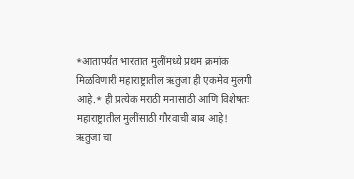*आतापर्यंत भारतात मुलींमध्ये प्रथम क्रमांक मिळविणारी महाराष्ट्रातील ऋतुजा ही एकमेव मुलगी आहे.* ही प्रत्येक मराठी मनासाठी आणि विशेषतः महाराष्ट्रातील मुलींसाठी गौरवाची बाब आहे!
ऋतुजा चा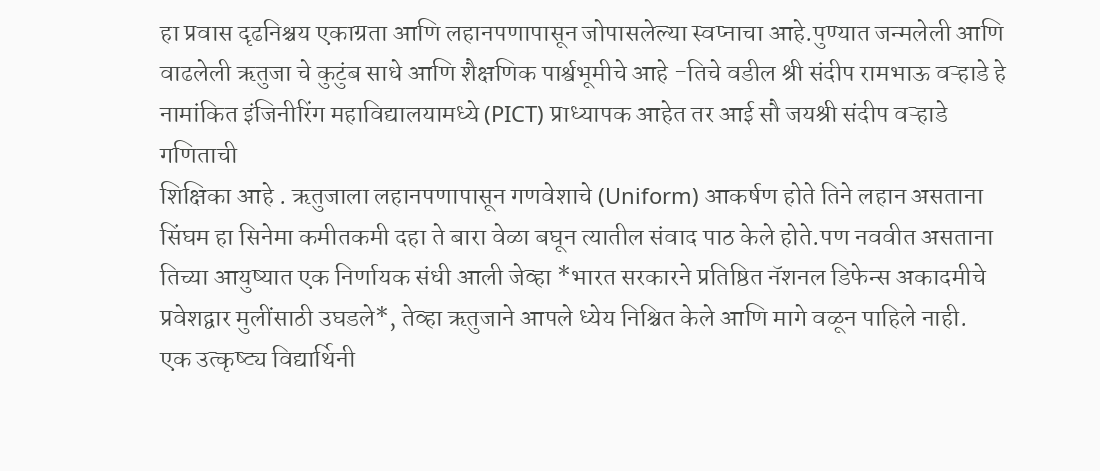हा प्रवास दृढनिश्चय एकाग्रता आणि लहानपणापासून जोपासलेल्या स्वप्नाचा आहे.पुण्यात जन्मलेली आणि वाढलेली ऋतुजा चे कुटुंब साधे आणि शैक्षणिक पार्श्वभूमीचे आहे -तिचे वडील श्री संदीप रामभाऊ वऱ्हाडे हे नामांकित इंजिनीरिंग महाविद्यालयामध्ये (PICT) प्राध्यापक आहेत तर आई सौ जयश्री संदीप वऱ्हाडे गणिताची
शिक्षिका आहे . ऋतुजाला लहानपणापासून गणवेशाचे (Uniform) आकर्षण होते तिने लहान असताना सिंघम हा सिनेमा कमीतकमी दहा ते बारा वेळा बघून त्यातील संवाद पाठ केले होते.पण नववीत असताना तिच्या आयुष्यात एक निर्णायक संधी आली जेव्हा *भारत सरकारने प्रतिष्ठित नॅशनल डिफेन्स अकादमीचे प्रवेशद्वार मुलींसाठी उघडले*, तेव्हा ऋतुजाने आपले ध्येय निश्चित केले आणि मागे वळून पाहिले नाही.
एक उत्कृष्ट्य विद्यार्थिनी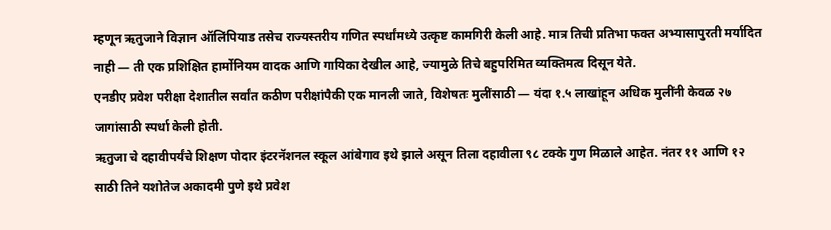म्हणून ऋतुजाने विज्ञान ऑलिंपियाड तसेच राज्यस्तरीय गणित स्पर्धांमध्ये उत्कृष्ट कामगिरी केली आहे. मात्र तिची प्रतिभा फक्त अभ्यासापुरती मर्यादित नाही — ती एक प्रशिक्षित हार्मोनियम वादक आणि गायिका देखील आहे, ज्यामुळे तिचे बहुपरिमित व्यक्तिमत्व दिसून येते.
एनडीए प्रवेश परीक्षा देशातील सर्वांत कठीण परीक्षांपैकी एक मानली जाते, विशेषतः मुलींसाठी — यंदा १.५ लाखांहून अधिक मुलींनी केवळ २७ जागांसाठी स्पर्धा केली होती.
ऋतुजा चे दहावीपर्यंचे शिक्षण पोदार इंटरनॅशनल स्कूल आंबेगाव इथे झाले असून तिला दहावीला ९८ टक्के गुण मिळाले आहेत. नंतर ११ आणि १२ साठी तिने यशोतेज अकादमी पुणे इथे प्रवेश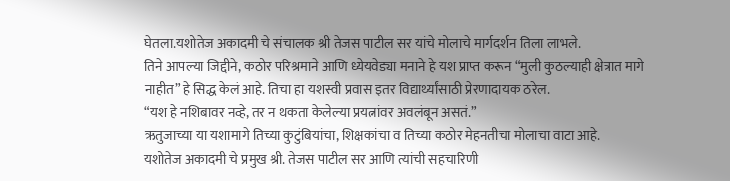घेतला.यशोतेज अकादमी चे संचालक श्री तेजस पाटील सर यांचे मोलाचे मार्गदर्शन तिला लाभले.
तिने आपल्या जिद्दीने, कठोर परिश्रमाने आणि ध्येयवेड्या मनाने हे यश प्राप्त करून “मुली कुठल्याही क्षेत्रात मागे नाहीत” हे सिद्ध केलं आहे. तिचा हा यशस्वी प्रवास इतर विद्यार्थ्यांसाठी प्रेरणादायक ठरेल.
“यश हे नशिबावर नव्हे, तर न थकता केलेल्या प्रयत्नांवर अवलंबून असतं.”
ऋतुजाच्या या यशामागे तिच्या कुटुंबियांचा, शिक्षकांचा व तिच्या कठोर मेहनतीचा मोलाचा वाटा आहे.
यशोतेज अकादमी चे प्रमुख श्री. तेजस पाटील सर आणि त्यांची सहचारिणी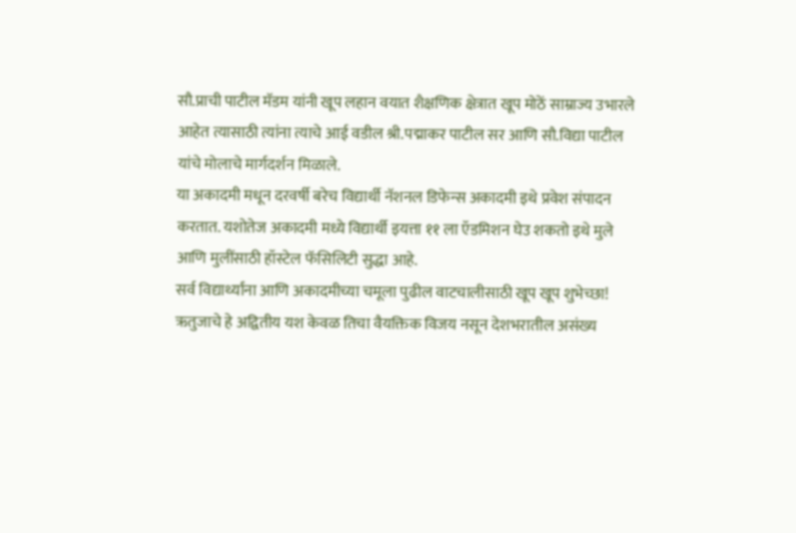सौ.प्राची पाटील मॅडम यांनी खूप लहान वयात शैक्षणिक क्षेत्रात खूप मोठें साम्राज्य उभारले आहेत त्यासाठी त्यांना त्याचे आई वडील श्री.पद्माकर पाटील सर आणि सौ.विद्या पाटील यांचे मोलाचे मार्गदर्शन मिळाले.
या अकादमी मधून दरवर्षी बरेच विद्यार्थी नॅशनल डिफेन्स अकादमी इथे प्रवेश संपादन करतात. यशोतेज अकादमी मध्ये विद्यार्थी इयत्ता ११ ला ऍडमिशन घेउ शकतो इथे मुले आणि मुलींसाठी हॉस्टेल फॅसिलिटी सुद्धा आहे.
सर्व विद्यार्थ्यांना आणि अकादमीच्या चमूला पुढील वाटचालीसाठी खूप खूप शुभेच्छा!
ऋतुजाचे हे अद्वितीय यश केवळ तिचा वैयक्तिक विजय नसून देशभरातील असंख्य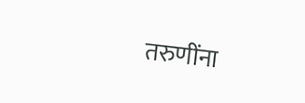तरुणींना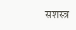सशस्त्र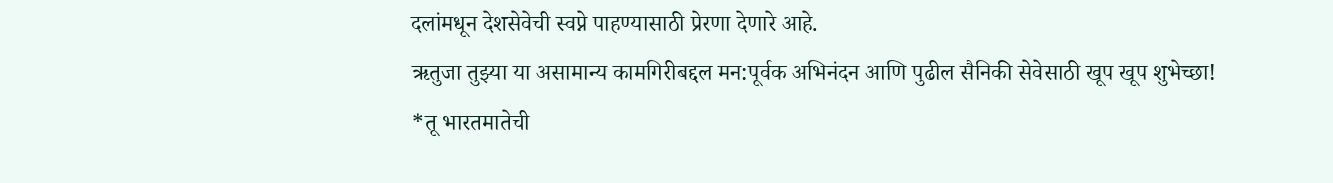दलांमधून देशसेवेची स्वप्ने पाहण्यासाठी प्रेरणा देणारे आहे.
ऋतुजा तुझ्या या असामान्य कामगिरीबद्दल मन:पूर्वक अभिनंदन आणि पुढील सैनिकी सेवेसाठी खूप खूप शुभेच्छा!
*तू भारतमातेची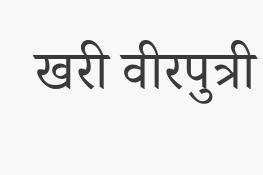खरी वीरपुत्री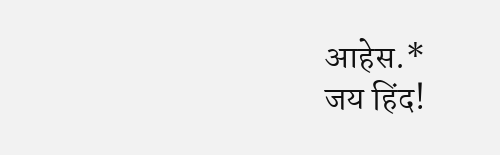आहेस.*
जय हिंद!